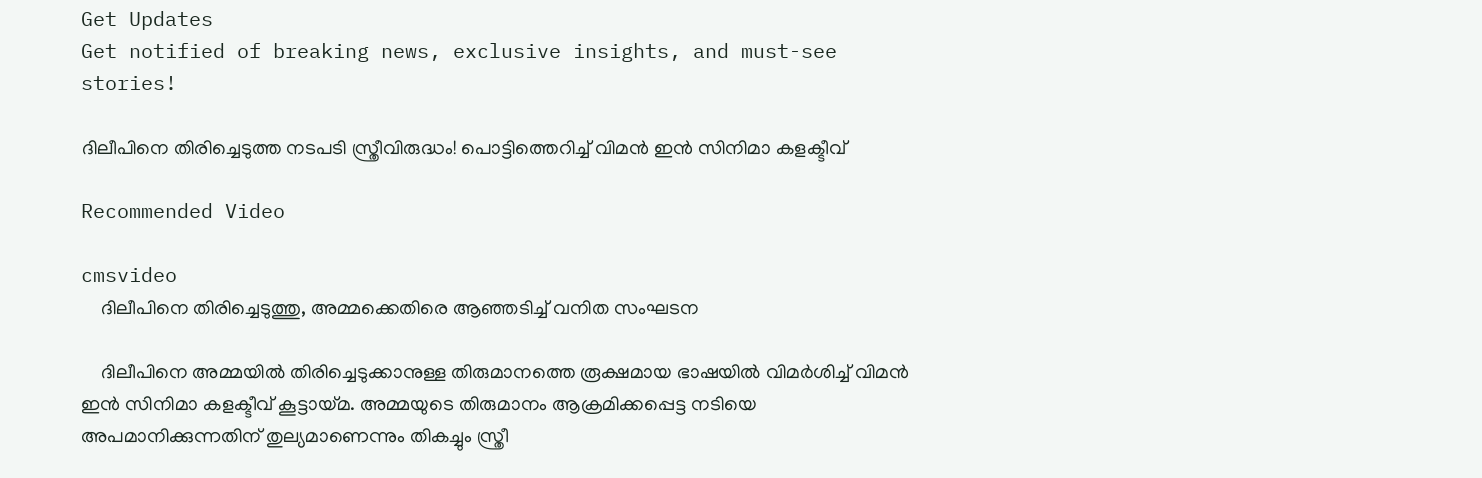Get Updates
Get notified of breaking news, exclusive insights, and must-see stories!

ദിലീപിനെ തിരിച്ചെടുത്ത നടപടി സ്ത്രീവിരുദ്ധം! പൊട്ടിത്തെറിച്ച് വിമന്‍ ഇന്‍ സിനിമാ കളക്ടീവ്

Recommended Video

cmsvideo
    ദിലീപിനെ തിരിച്ചെടുത്തു, അമ്മക്കെതിരെ ആഞ്ഞടിച്ച് വനിത സംഘടന

    ദിലീപിനെ അമ്മയില്‍ തിരിച്ചെടുക്കാനുള്ള തിരുമാനത്തെ രൂക്ഷമായ ഭാഷയില്‍ വിമര്‍ശിച്ച് വിമന്‍ ഇന്‍ സിനിമാ കളക്ടീവ് കൂട്ടായ്മ. അമ്മയുടെ തിരുമാനം ആക്രമിക്കപ്പെട്ട നടിയെ അപമാനിക്കുന്നതിന് തുല്യമാണെന്നും തികച്ചും സ്ത്രീ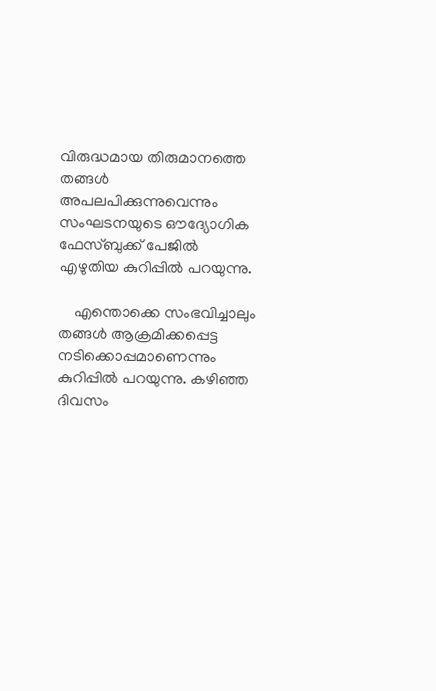വിരുദ്ധമായ തിരുമാനത്തെ തങ്ങള്‍ അപലപിക്കുന്നുവെന്നും സംഘടനയുടെ ഔദ്യോഗിക ഫേസ്ബുക്ക് പേജില്‍ എഴുതിയ കുറിപ്പില്‍ പറയുന്നു.

    എന്തൊക്കെ സംഭവിച്ചാലും തങ്ങള്‍ ആക്രമിക്കപ്പെട്ട നടിക്കൊപ്പമാണെന്നും കുറിപ്പില്‍ പറയുന്നു. കഴിഞ്ഞ ദിവസം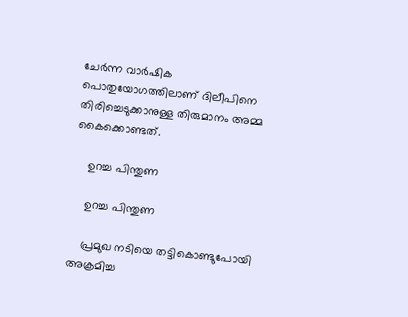ചേര്‍ന്ന വാര്‍ഷിക പൊതുയോഗത്തിലാണ് ദിലീപിനെ തിരിച്ചെടുക്കാനുള്ള തിരുമാനം അമ്മ കൈക്കൊണ്ടത്.

    ഉറച്ച പിന്തുണ

    ഉറച്ച പിന്തുണ

    പ്രമുഖ നടിയെ തട്ടികൊണ്ടുപോയി അക്രമിച്ച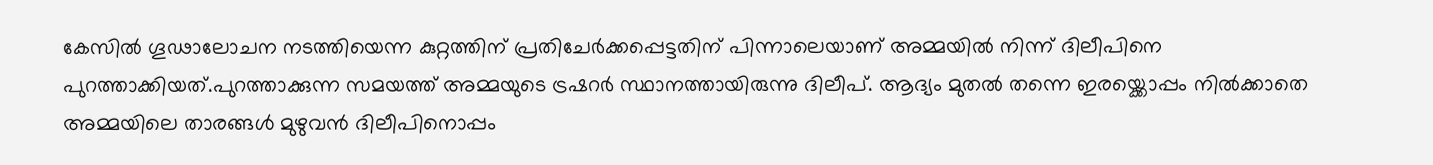കേസില്‍ ഗൂഢാലോചന നടത്തിയെന്ന കുറ്റത്തിന് പ്രതിചേര്‍ക്കപ്പെട്ടതിന് പിന്നാലെയാണ് അമ്മയില്‍ നിന്ന് ദിലീപിനെ പുറത്താക്കിയത്.പുറത്താക്കുന്ന സമയത്ത് അമ്മയുടെ ട്രഷറര്‍ സ്ഥാനത്തായിരുന്നു ദിലീപ്. ആദ്യം മുതല്‍ തന്നെ ഇരയ്ക്കൊപ്പം നില്‍ക്കാതെ അമ്മയിലെ താരങ്ങള്‍ മുഴുവന്‍ ദിലീപിനൊപ്പം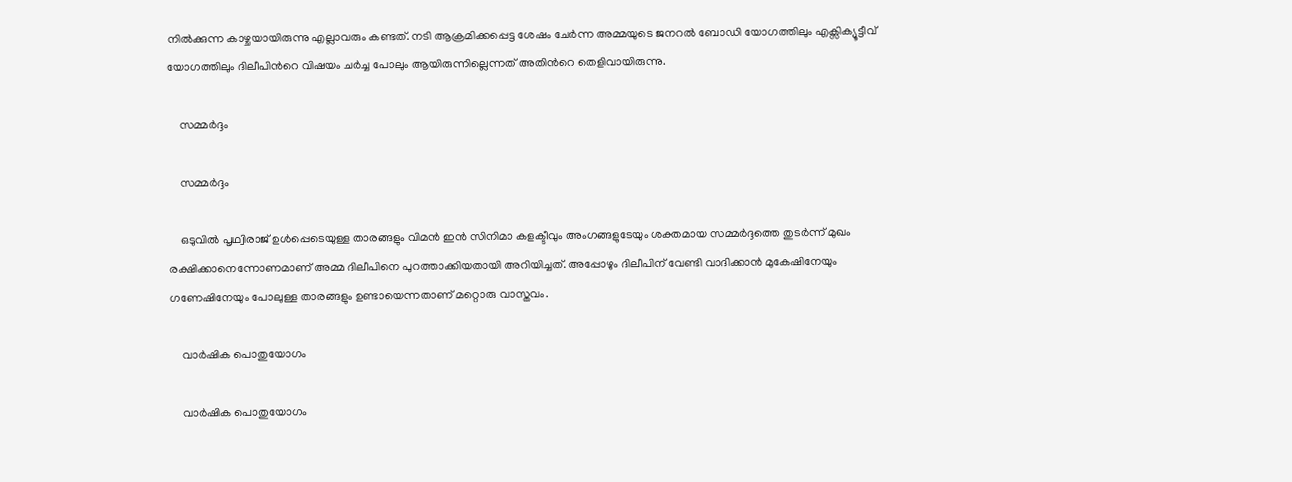നില്‍ക്കുന്ന കാഴ്ചയായിരുന്നു എല്ലാവരും കണ്ടത്. നടി ആക്രമിക്കപ്പെട്ട ശേഷം ചേര്‍ന്ന അമ്മയുടെ ജനറല്‍ ബോഡി യോഗത്തിലും എക്സിക്യൂട്ടീവ് യോഗത്തിലും ദിലീപിന്‍റെ വിഷയം ചര്‍ച്ച പോലും ആയിരുന്നില്ലെന്നത് അതിന്‍റെ തെളിവായിരുന്നു.

    സമ്മര്‍ദ്ദം

    സമ്മര്‍ദ്ദം

    ഒടുവില്‍ പൃഥ്വിരാജ് ഉള്‍പ്പെടെയുള്ള താരങ്ങളും വിമന്‍ ഇന്‍ സിനിമാ കളക്ടീവും അംഗങ്ങളുടേയും ശക്തമായ സമ്മര്‍ദ്ദത്തെ തുടര്‍ന്ന് മുഖം രക്ഷിക്കാനെന്നോണമാണ് അമ്മ ദിലീപിനെ പുറത്താക്കിയതായി അറിയിച്ചത്. അപ്പോഴും ദിലീപിന് വേണ്ടി വാദിക്കാന്‍ മുകേഷിനേയും ഗണേഷിനേയും പോലുള്ള താരങ്ങളും ഉണ്ടായെന്നതാണ് മറ്റൊരു വാസ്തവം.

    വാര്‍ഷിക പൊതുയോഗം

    വാര്‍ഷിക പൊതുയോഗം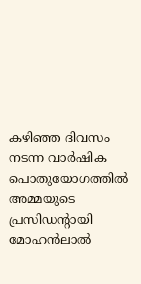കഴിഞ്ഞ ദിവസം നടന്ന വാര്‍ഷിക പൊതുയോഗത്തില്‍ അമ്മയുടെ പ്രസിഡന്‍റായി മോഹന്‍ലാല്‍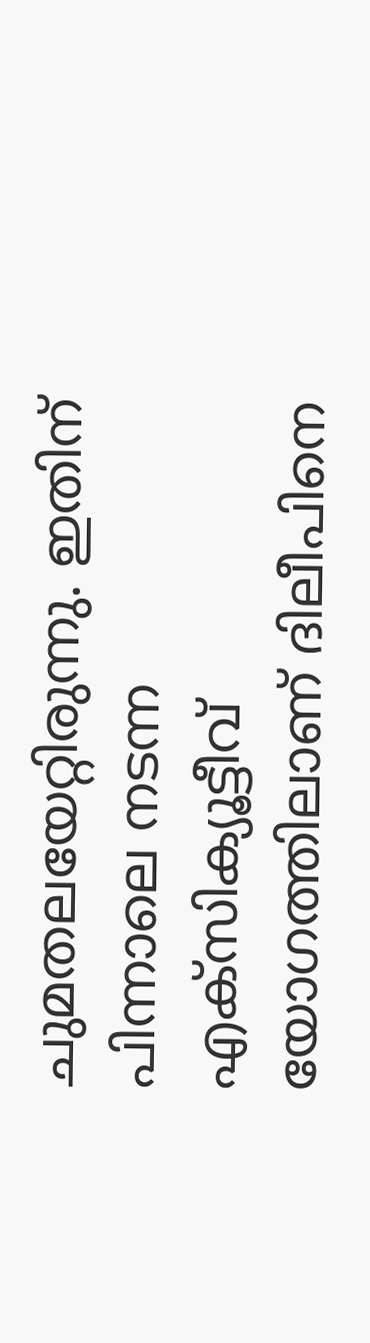ചുമതലയേറ്റിരുന്നു. ഇതിന് പിന്നാലെ നടന്ന എക്സിക്യൂട്ടീവ് യോഗത്തിലാണ് ദിലീപിനെ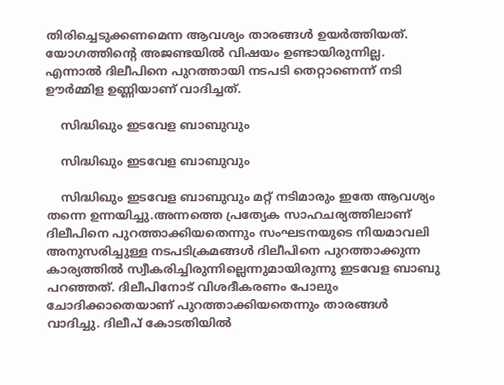തിരിച്ചെടുക്കണമെന്ന ആവശ്യം താരങ്ങള്‍ ഉയര്‍ത്തിയത്. യോഗത്തിന്‍റെ അജണ്ടയില്‍ വിഷയം ഉണ്ടായിരുന്നില്ല. എന്നാല്‍ ദിലീപിനെ പുറത്തായി നടപടി തെറ്റാണെന്ന് നടി ഊര്‍മ്മിള ഉണ്ണിയാണ് വാദിച്ചത്.

    സിദ്ധിഖും ഇടവേള ബാബുവും

    സിദ്ധിഖും ഇടവേള ബാബുവും

    സിദ്ധിഖും ഇടവേള ബാബുവും മറ്റ് നടിമാരും ഇതേ ആവശ്യം തന്നെ ഉന്നയിച്ചു.അന്നത്തെ പ്രത്യേക സാഹചര്യത്തിലാണ് ദിലീപിനെ പുറത്താക്കിയതെന്നും സംഘടനയുടെ നിയമാവലി അനുസരിച്ചുള്ള നടപടിക്രമങ്ങള്‍ ദിലീപിനെ പുറത്താക്കുന്ന കാര്യത്തില്‍ സ്വീകരിച്ചിരുന്നില്ലെന്നുമായിരുന്നു ഇടവേള ബാബു പറഞ്ഞത്. ദിലീപിനോട് വിശദീകരണം പോലും ചോദിക്കാതെയാണ് പുറത്താക്കിയതെന്നും താരങ്ങള്‍ വാദിച്ചു. ദിലീപ് കോടതിയില്‍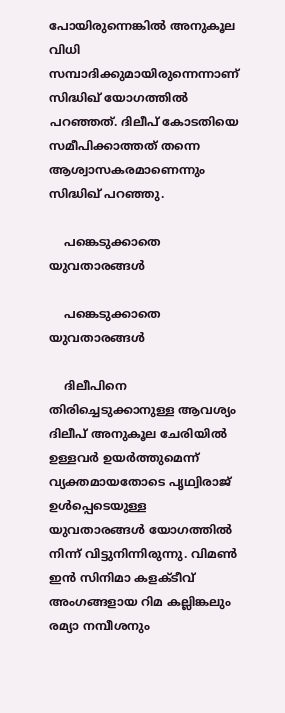പോയിരുന്നെങ്കില്‍ അനുകൂല വിധി സമ്പാദിക്കുമായിരുന്നെന്നാണ് സിദ്ധിഖ് യോഗത്തില്‍ പറഞ്ഞത്. ദിലീപ് കോടതിയെ സമീപിക്കാത്തത് തന്നെ ആശ്വാസകരമാണെന്നും സിദ്ധിഖ് പറഞ്ഞു.

    പങ്കെടുക്കാതെ യുവതാരങ്ങള്‍

    പങ്കെടുക്കാതെ യുവതാരങ്ങള്‍

    ദിലീപിനെ തിരിച്ചെടുക്കാനുള്ള ആവശ്യം ദിലീപ് അനുകൂല ചേരിയില്‍ ഉള്ളവര്‍ ഉയര്‍ത്തുമെന്ന് വ്യക്തമായതോടെ പൃഥ്വിരാജ് ഉള്‍പ്പെടെയുള്ള യുവതാരങ്ങള്‍ യോഗത്തില്‍ നിന്ന് വിട്ടുനിന്നിരുന്നു. വിമണ്‍ ഇന്‍ സിനിമാ കളക്ടീവ് അംഗങ്ങളായ റിമ കല്ലിങ്കലും രമ്യാ നമ്പീശനും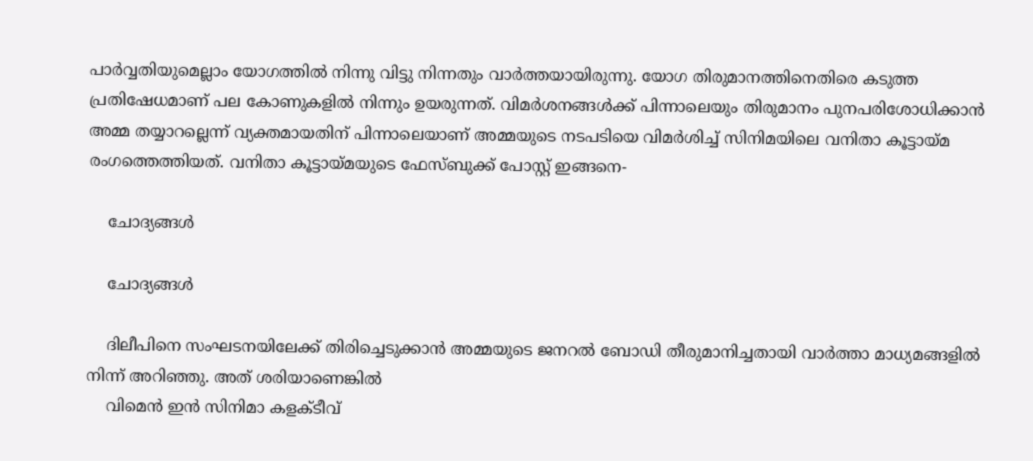പാര്‍വ്വതിയുമെല്ലാം യോഗത്തില്‍ നിന്നു വിട്ടു നിന്നതും വാര്‍ത്തയായിരുന്നു. യോഗ തിരുമാനത്തിനെതിരെ കടുത്ത പ്രതിഷേധമാണ് പല കോണുകളില്‍ നിന്നും ഉയരുന്നത്. വിമര്‍ശനങ്ങള്‍ക്ക് പിന്നാലെയും തിരുമാനം പുനപരിശോധിക്കാന്‍ അമ്മ തയ്യാറല്ലെന്ന് വ്യക്തമായതിന് പിന്നാലെയാണ് അമ്മയുടെ നടപടിയെ വിമര്‍ശിച്ച് സിനിമയിലെ വനിതാ കൂട്ടായ്മ രംഗത്തെത്തിയത്. വനിതാ കൂട്ടായ്മയുടെ ഫേസ്ബുക്ക് പോസ്റ്റ് ഇങ്ങനെ-

    ചോദ്യങ്ങള്‍

    ചോദ്യങ്ങള്‍

    ദിലീപിനെ സംഘടനയിലേക്ക് തിരിച്ചെടുക്കാൻ അമ്മയുടെ ജനറൽ ബോഡി തീരുമാനിച്ചതായി വാർത്താ മാധ്യമങ്ങളിൽ നിന്ന് അറിഞ്ഞു. അത് ശരിയാണെങ്കിൽ
    വിമെൻ ഇൻ സിനിമാ കളക്ടീവ്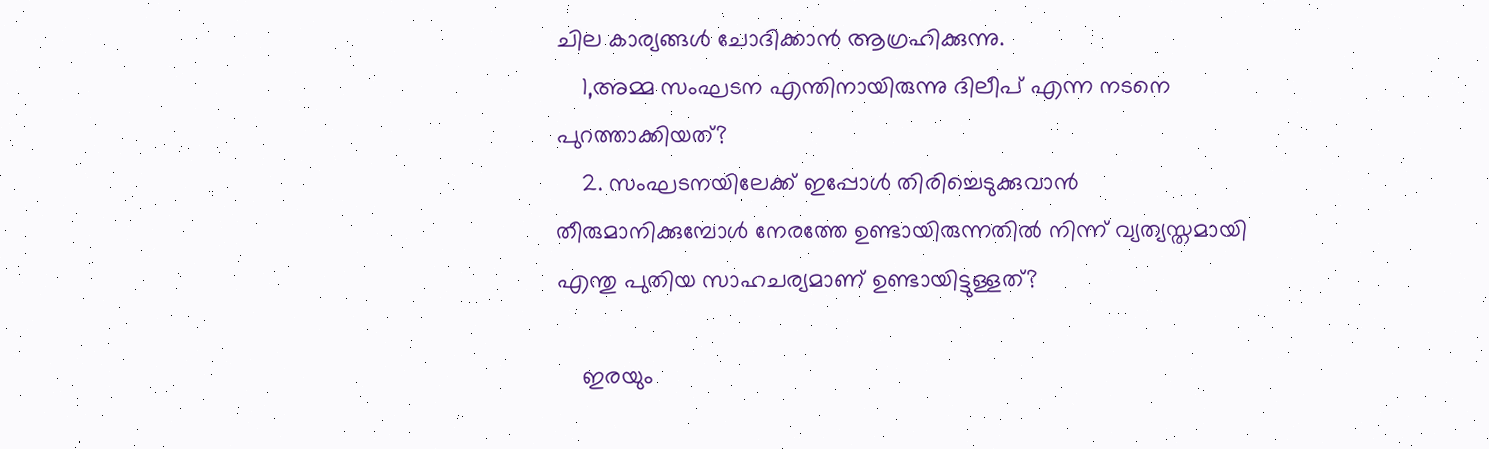ചില കാര്യങ്ങൾ ചോദിക്കാൻ ആഗ്രഹിക്കുന്നു.
    1,അമ്മ സംഘടന എന്തിനായിരുന്നു ദിലീപ് എന്ന നടനെ പുറത്താക്കിയത്?
    2. സംഘടനയിലേക്ക് ഇപ്പോൾ തിരിച്ചെടുക്കുവാൻ തീരുമാനിക്കുമ്പോൾ നേരത്തേ ഉണ്ടായിരുന്നതിൽ നിന്ന് വ്യത്യസ്തമായി എന്തു പുതിയ സാഹചര്യമാണ് ഉണ്ടായിട്ടുള്ളത്?

    ഇരയും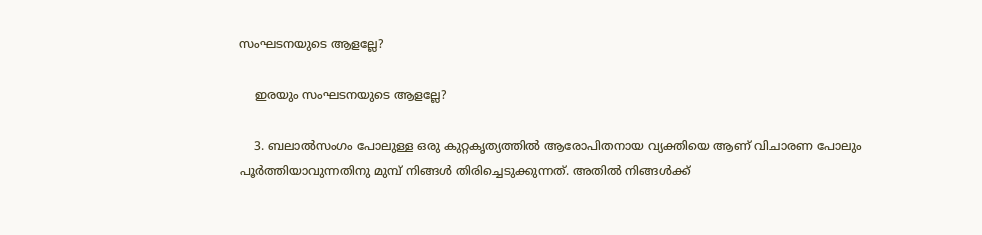സംഘടനയുടെ ആളല്ലേ?

    ഇരയും സംഘടനയുടെ ആളല്ലേ?

    3. ബലാൽസംഗം പോലുള്ള ഒരു കുറ്റകൃത്യത്തിൽ ആരോപിതനായ വ്യക്തിയെ ആണ് വിചാരണ പോലും പൂർത്തിയാവുന്നതിനു മുമ്പ് നിങ്ങൾ തിരിച്ചെടുക്കുന്നത്. അതിൽ നിങ്ങൾക്ക്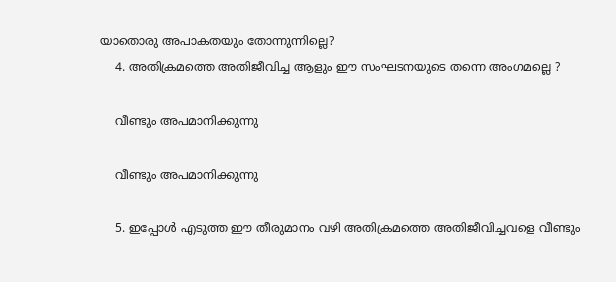യാതൊരു അപാകതയും തോന്നുന്നില്ലെ?
    4. അതിക്രമത്തെ അതിജീവിച്ച ആളും ഈ സംഘടനയുടെ തന്നെ അംഗമല്ലെ ?

    വീണ്ടും അപമാനിക്കുന്നു

    വീണ്ടും അപമാനിക്കുന്നു

    5. ഇപ്പോൾ എടുത്ത ഈ തീരുമാനം വഴി അതിക്രമത്തെ അതിജീവിച്ചവളെ വീണ്ടും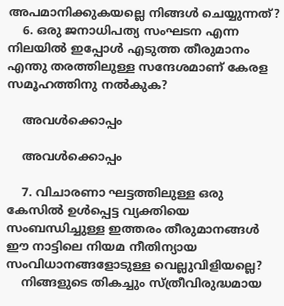അപമാനിക്കുകയല്ലെ നിങ്ങൾ ചെയ്യുന്നത്?
    6. ഒരു ജനാധിപത്യ സംഘടന എന്ന നിലയിൽ ഇപ്പോൾ എടുത്ത തീരുമാനം എന്തു തരത്തിലുള്ള സന്ദേശമാണ് കേരള സമൂഹത്തിനു നൽകുക?

    അവള്‍ക്കൊപ്പം

    അവള്‍ക്കൊപ്പം

    7. വിചാരണാ ഘട്ടത്തിലുള്ള ഒരു കേസിൽ ഉൾപ്പെട്ട വ്യക്തിയെ സംബന്ധിച്ചുള്ള ഇത്തരം തീരുമാനങ്ങൾ ഈ നാട്ടിലെ നിയമ നീതിന്യായ സംവിധാനങ്ങളോടുള്ള വെല്ലുവിളിയല്ലെ?
    നിങ്ങളുടെ തികച്ചും സ്ത്രീവിരുദ്ധമായ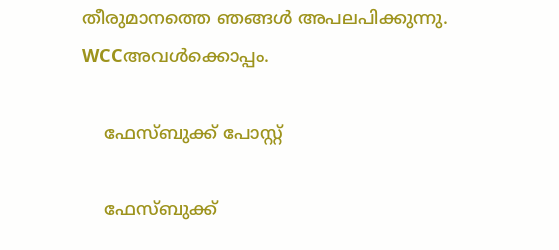തീരുമാനത്തെ ഞങ്ങൾ അപലപിക്കുന്നു. WCCഅവൾക്കൊപ്പം.

    ഫേസ്ബുക്ക് പോസ്റ്റ്

    ഫേസ്ബുക്ക്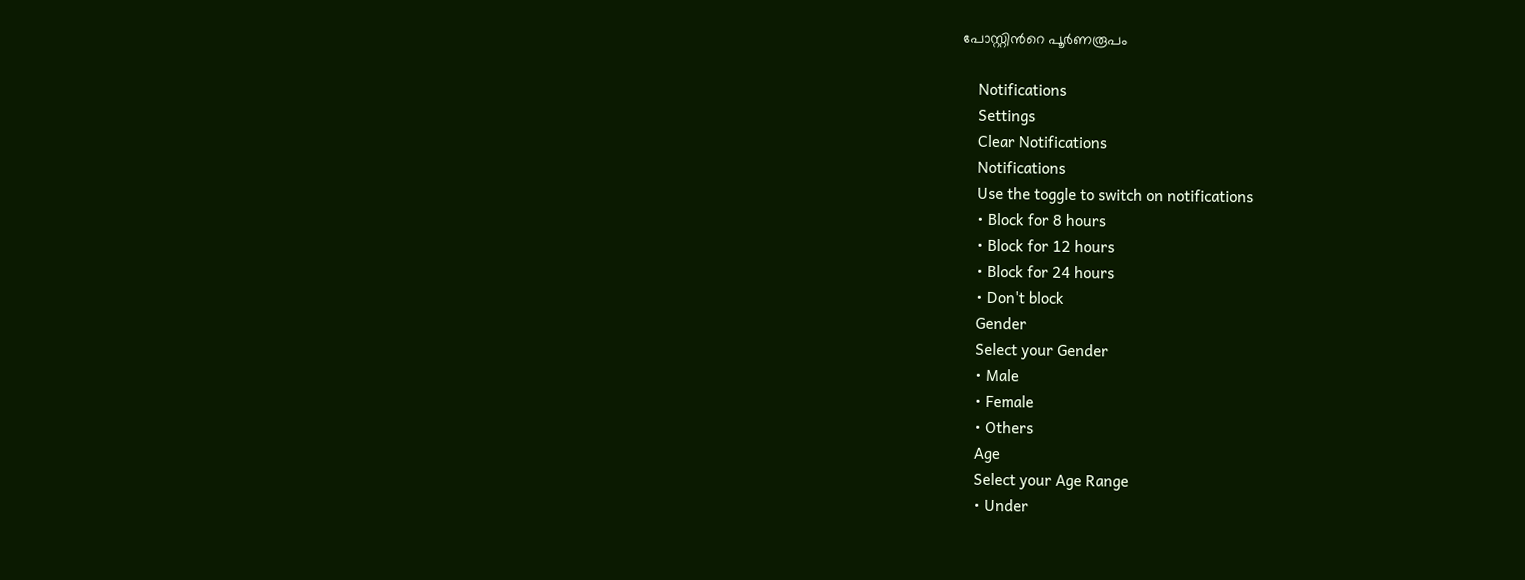പോസ്റ്റിന്‍റെ പൂര്‍ണരൂപം

    Notifications
    Settings
    Clear Notifications
    Notifications
    Use the toggle to switch on notifications
    • Block for 8 hours
    • Block for 12 hours
    • Block for 24 hours
    • Don't block
    Gender
    Select your Gender
    • Male
    • Female
    • Others
    Age
    Select your Age Range
    • Under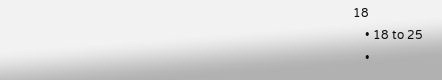18
    • 18 to 25
    •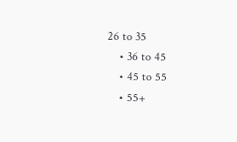26 to 35
    • 36 to 45
    • 45 to 55
    • 55+